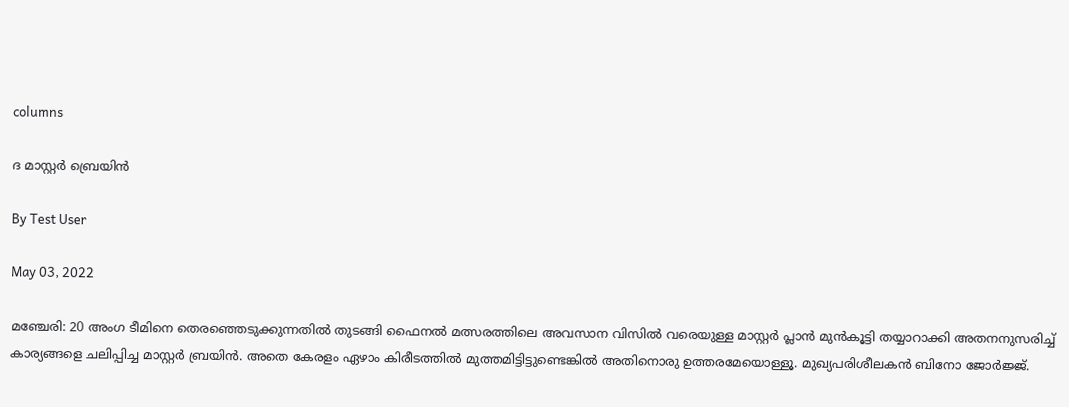columns

ദ മാസ്റ്റര്‍ ബ്രെയിന്‍

By Test User

May 03, 2022

മഞ്ചേരി: 20 അംഗ ടീമിനെ തെരഞ്ഞെടുക്കുന്നതില്‍ തുടങ്ങി ഫൈനല്‍ മത്സരത്തിലെ അവസാന വിസില്‍ വരെയുള്ള മാസ്റ്റര്‍ പ്ലാന്‍ മുന്‍കൂട്ടി തയ്യാറാക്കി അതനനുസരിച്ച് കാര്യങ്ങളെ ചലിപ്പിച്ച മാസ്റ്റര്‍ ബ്രയിന്‍. അതെ കേരളം ഏഴാം കിരീടത്തില്‍ മുത്തമിട്ടിട്ടുണ്ടെങ്കില്‍ അതിനൊരു ഉത്തരമേയൊള്ളൂ. മുഖ്യപരിശീലകന്‍ ബിനോ ജോര്‍ജ്ജ്.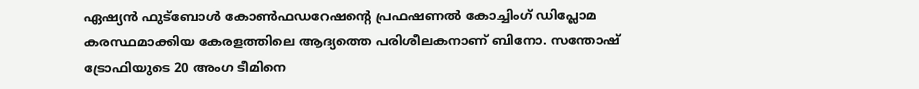ഏഷ്യന്‍ ഫുട്‌ബോള്‍ കോണ്‍ഫഡറേഷന്റെ പ്രഫഷണല്‍ കോച്ചിംഗ് ഡിപ്ലോമ കരസ്ഥമാക്കിയ കേരളത്തിലെ ആദ്യത്തെ പരിശീലകനാണ് ബിനോ. സന്തോഷ് ട്രോഫിയുടെ 20 അംഗ ടീമിനെ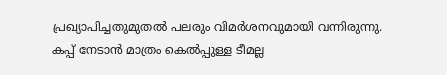പ്രഖ്യാപിച്ചതുമുതല്‍ പലരും വിമര്‍ശനവുമായി വന്നിരുന്നു. കപ്പ് നേടാന്‍ മാത്രം കെല്‍പ്പുള്ള ടീമല്ല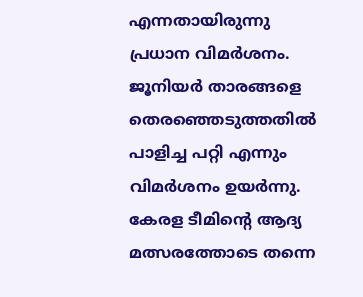എന്നതായിരുന്നു പ്രധാന വിമര്‍ശനം. ജൂനിയര്‍ താരങ്ങളെ തെരഞ്ഞെടുത്തതില്‍ പാളിച്ച പറ്റി എന്നും വിമര്‍ശനം ഉയര്‍ന്നു. കേരള ടീമിന്റെ ആദ്യ മത്സരത്തോടെ തന്നെ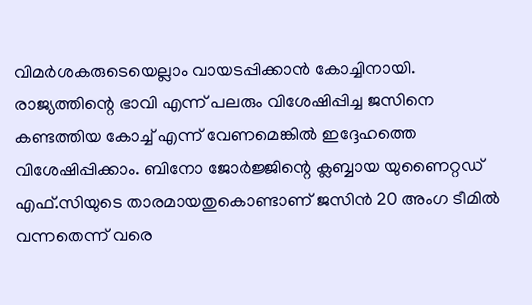വിമര്‍ശകരുടെയെല്ലാം വായടപ്പിക്കാന്‍ കോച്ചിനായി. രാജ്യത്തിന്റെ ഭാവി എന്ന് പലരും വിശേഷിപ്പിച്ച ജസിനെ കണ്ടത്തിയ കോച്ച് എന്ന് വേണമെങ്കില്‍ ഇദ്ദേഹത്തെ വിശേഷിപ്പിക്കാം. ബിനോ ജോര്‍ജ്ജിന്റെ ക്ലബ്ബായ യുണൈറ്റഡ് എഫ്.സിയുടെ താരമായതുകൊണ്ടാണ് ജസിന്‍ 20 അംഗ ടീമില്‍ വന്നതെന്ന് വരെ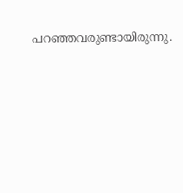പറഞ്ഞവരുണ്ടായിരുന്നു.